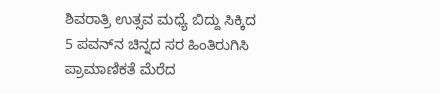ಶಿವರಾತ್ರಿ ಉತ್ಸವ ಮಧ್ಯೆ ಬಿದ್ದು ಸಿಕ್ಕಿದ 5 ಪವನ್‌ನ ಚಿನ್ನದ ಸರ ಹಿಂತಿರುಗಿಸಿ ಪ್ರಾಮಾಣಿಕತೆ ಮೆರೆದ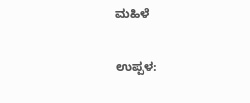ಮಹಿಳೆ

ಉಪ್ಪಳ: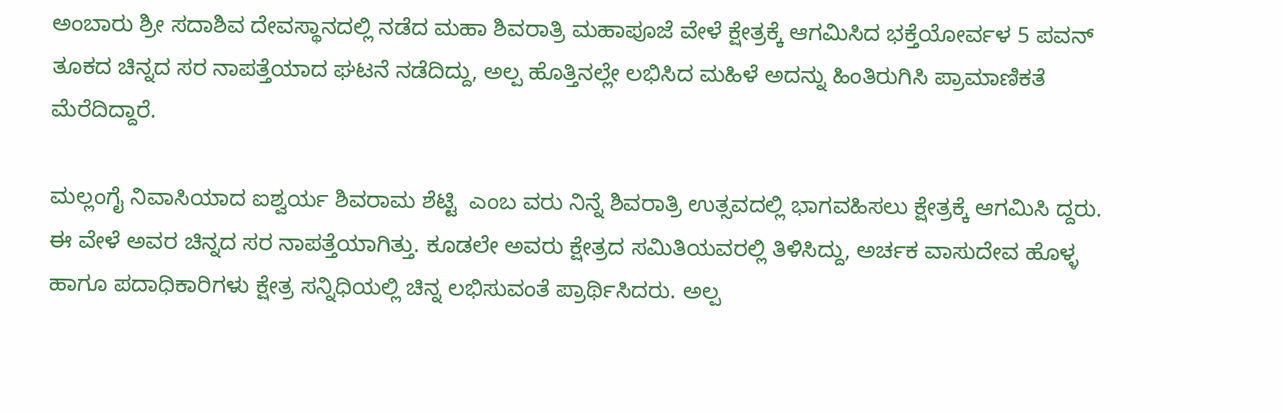ಅಂಬಾರು ಶ್ರೀ ಸದಾಶಿವ ದೇವಸ್ಥಾನದಲ್ಲಿ ನಡೆದ ಮಹಾ ಶಿವರಾತ್ರಿ ಮಹಾಪೂಜೆ ವೇಳೆ ಕ್ಷೇತ್ರಕ್ಕೆ ಆಗಮಿಸಿದ ಭಕ್ತೆಯೋರ್ವಳ 5 ಪವನ್ ತೂಕದ ಚಿನ್ನದ ಸರ ನಾಪತ್ತೆಯಾದ ಘಟನೆ ನಡೆದಿದ್ದು, ಅಲ್ಪ ಹೊತ್ತಿನಲ್ಲೇ ಲಭಿಸಿದ ಮಹಿಳೆ ಅದನ್ನು ಹಿಂತಿರುಗಿಸಿ ಪ್ರಾಮಾಣಿಕತೆ ಮೆರೆದಿದ್ದಾರೆ.

ಮಲ್ಲಂಗೈ ನಿವಾಸಿಯಾದ ಐಶ್ವರ್ಯ ಶಿವರಾಮ ಶೆಟ್ಟಿ  ಎಂಬ ವರು ನಿನ್ನೆ ಶಿವರಾತ್ರಿ ಉತ್ಸವದಲ್ಲಿ ಭಾಗವಹಿಸಲು ಕ್ಷೇತ್ರಕ್ಕೆ ಆಗಮಿಸಿ ದ್ದರು. ಈ ವೇಳೆ ಅವರ ಚಿನ್ನದ ಸರ ನಾಪತ್ತೆಯಾಗಿತ್ತು. ಕೂಡಲೇ ಅವರು ಕ್ಷೇತ್ರದ ಸಮಿತಿಯವರಲ್ಲಿ ತಿಳಿಸಿದ್ದು, ಅರ್ಚಕ ವಾಸುದೇವ ಹೊಳ್ಳ ಹಾಗೂ ಪದಾಧಿಕಾರಿಗಳು ಕ್ಷೇತ್ರ ಸನ್ನಿಧಿಯಲ್ಲಿ ಚಿನ್ನ ಲಭಿಸುವಂತೆ ಪ್ರಾರ್ಥಿಸಿದರು. ಅಲ್ಪ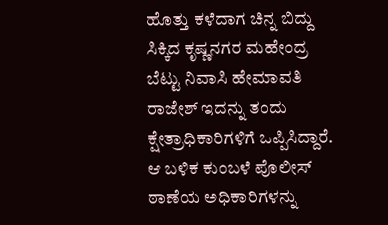ಹೊತ್ತು ಕಳೆದಾಗ ಚಿನ್ನ ಬಿದ್ದು ಸಿಕ್ಕಿದ ಕೃಷ್ಣನಗರ ಮಹೇಂದ್ರ ಬೆಟ್ಟು ನಿವಾಸಿ ಹೇಮಾವತಿ ರಾಜೇಶ್ ಇದನ್ನು ತಂದು ಕ್ಷೇತ್ರಾಧಿಕಾರಿಗಳಿಗೆ ಒಪ್ಪಿಸಿದ್ದಾರೆ. ಆ ಬಳಿಕ ಕುಂಬಳೆ ಪೊಲೀಸ್ ಠಾಣೆಯ ಅಧಿಕಾರಿಗಳನ್ನು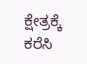ಕ್ಷೇತ್ರಕ್ಕೆ ಕರೆಸಿ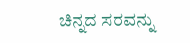ಚಿನ್ನದ ಸರವನ್ನು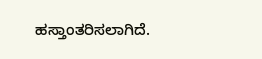ಹಸ್ತಾಂತರಿಸಲಾಗಿದೆ.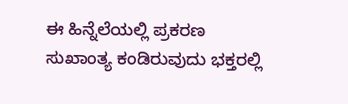ಈ ಹಿನ್ನೆಲೆಯಲ್ಲಿ ಪ್ರಕರಣ ಸುಖಾಂತ್ಯ ಕಂಡಿರುವುದು ಭಕ್ತರಲ್ಲಿ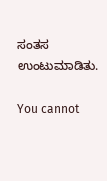ಸಂತಸ ಉಂಟುಮಾಡಿತು.

You cannot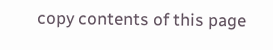copy contents of this page